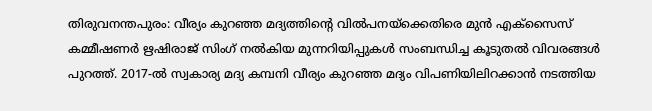തിരുവനന്തപുരം: വീര്യം കുറഞ്ഞ മദ്യത്തിന്റെ വിൽപനയ്ക്കെതിരെ മുൻ എക്സൈസ് കമ്മീഷണർ ഋഷിരാജ് സിംഗ് നൽകിയ മുന്നറിയിപ്പുകൾ സംബന്ധിച്ച കൂടുതൽ വിവരങ്ങൾ പുറത്ത്. 2017-ൽ സ്വകാര്യ മദ്യ കമ്പനി വീര്യം കുറഞ്ഞ മദ്യം വിപണിയിലിറക്കാൻ നടത്തിയ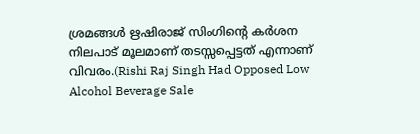ശ്രമങ്ങൾ ഋഷിരാജ് സിംഗിന്റെ കർശന നിലപാട് മൂലമാണ് തടസ്സപ്പെട്ടത് എന്നാണ് വിവരം.(Rishi Raj Singh Had Opposed Low Alcohol Beverage Sale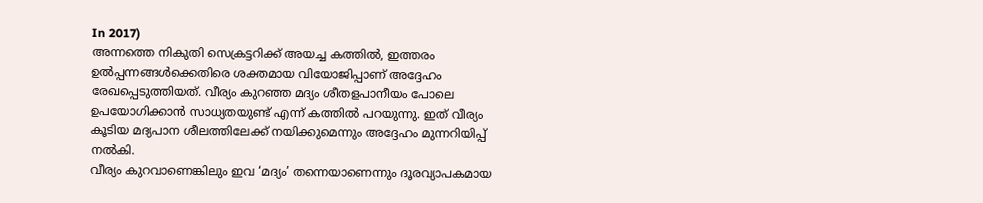In 2017)
അന്നത്തെ നികുതി സെക്രട്ടറിക്ക് അയച്ച കത്തിൽ, ഇത്തരം ഉൽപ്പന്നങ്ങൾക്കെതിരെ ശക്തമായ വിയോജിപ്പാണ് അദ്ദേഹം രേഖപ്പെടുത്തിയത്. വീര്യം കുറഞ്ഞ മദ്യം ശീതളപാനീയം പോലെ ഉപയോഗിക്കാൻ സാധ്യതയുണ്ട് എന്ന് കത്തിൽ പറയുന്നു. ഇത് വീര്യം കൂടിയ മദ്യപാന ശീലത്തിലേക്ക് നയിക്കുമെന്നും അദ്ദേഹം മുന്നറിയിപ്പ് നൽകി.
വീര്യം കുറവാണെങ്കിലും ഇവ ‘മദ്യം’ തന്നെയാണെന്നും ദൂരവ്യാപകമായ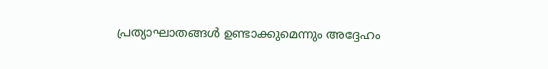പ്രത്യാഘാതങ്ങൾ ഉണ്ടാക്കുമെന്നും അദ്ദേഹം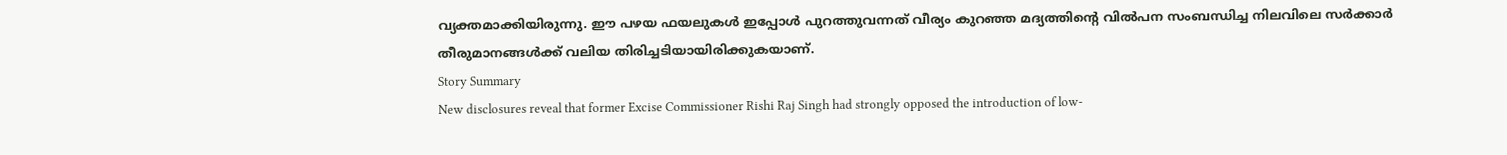വ്യക്തമാക്കിയിരുന്നു. ഈ പഴയ ഫയലുകൾ ഇപ്പോൾ പുറത്തുവന്നത് വീര്യം കുറഞ്ഞ മദ്യത്തിന്റെ വിൽപന സംബന്ധിച്ച നിലവിലെ സർക്കാർ തീരുമാനങ്ങൾക്ക് വലിയ തിരിച്ചടിയായിരിക്കുകയാണ്.
Story Summary
New disclosures reveal that former Excise Commissioner Rishi Raj Singh had strongly opposed the introduction of low-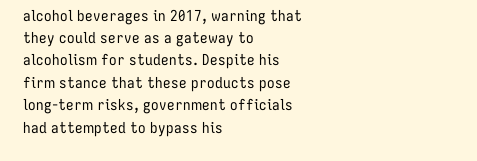alcohol beverages in 2017, warning that they could serve as a gateway to alcoholism for students. Despite his firm stance that these products pose long-term risks, government officials had attempted to bypass his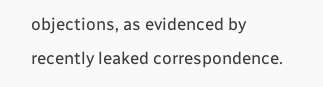objections, as evidenced by recently leaked correspondence.